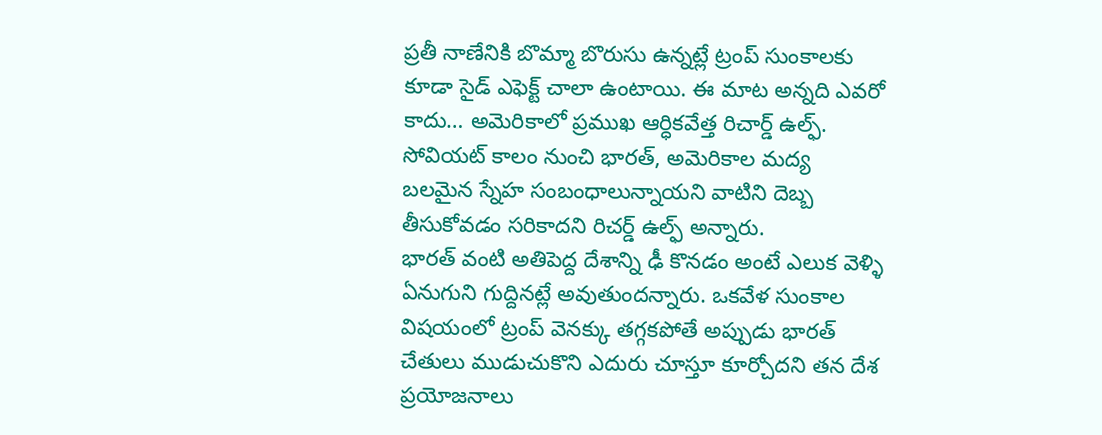ప్రతీ నాణేనికి బొమ్మా బొరుసు ఉన్నట్లే ట్రంప్ సుంకాలకు కూడా సైడ్ ఎఫెక్ట్ చాలా ఉంటాయి. ఈ మాట అన్నది ఎవరో కాదు… అమెరికాలో ప్రముఖ ఆర్ధికవేత్త రిచార్డ్ ఉల్ఫ్. సోవియట్ కాలం నుంచి భారత్, అమెరికాల మద్య బలమైన స్నేహ సంబంధాలున్నాయని వాటిని దెబ్బ తీసుకోవడం సరికాదని రిచర్డ్ ఉల్ఫ్ అన్నారు.
భారత్ వంటి అతిపెద్ద దేశాన్ని ఢీ కొనడం అంటే ఎలుక వెళ్ళి ఏనుగుని గుద్దినట్లే అవుతుందన్నారు. ఒకవేళ సుంకాల విషయంలో ట్రంప్ వెనక్కు తగ్గకపోతే అప్పుడు భారత్ చేతులు ముడుచుకొని ఎదురు చూస్తూ కూర్చోదని తన దేశ ప్రయోజనాలు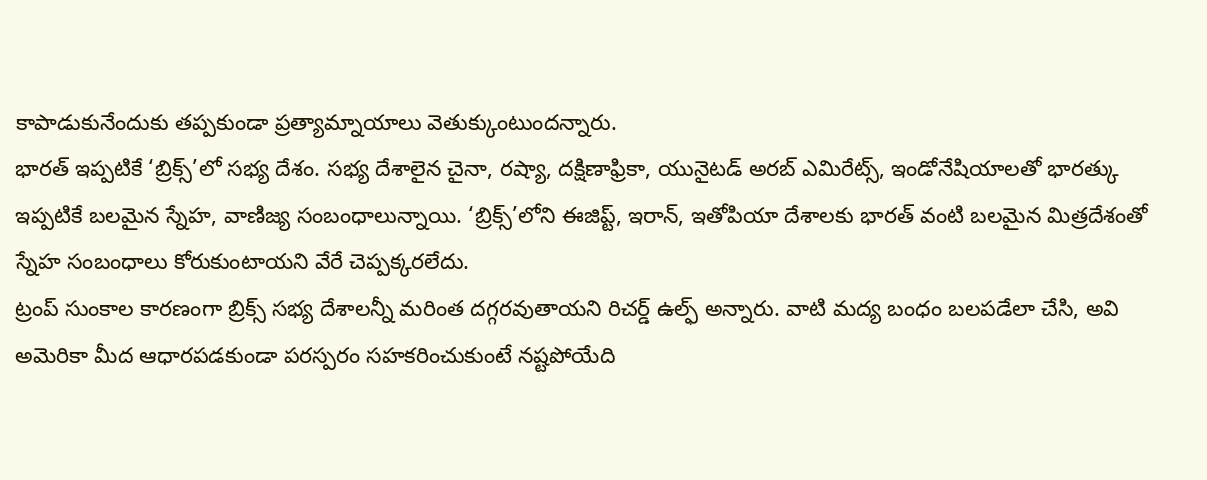కాపాడుకునేందుకు తప్పకుండా ప్రత్యామ్నాయాలు వెతుక్కుంటుందన్నారు.
భారత్ ఇప్పటికే ‘బ్రిక్స్’లో సభ్య దేశం. సభ్య దేశాలైన చైనా, రష్యా, దక్షిణాఫ్రికా, యునైటడ్ అరబ్ ఎమిరేట్స్, ఇండోనేషియాలతో భారత్కు ఇప్పటికే బలమైన స్నేహ, వాణిజ్య సంబంధాలున్నాయి. ‘బ్రిక్స్’లోని ఈజిప్ట్, ఇరాన్, ఇతోపియా దేశాలకు భారత్ వంటి బలమైన మిత్రదేశంతో స్నేహ సంబంధాలు కోరుకుంటాయని వేరే చెప్పక్కరలేదు.
ట్రంప్ సుంకాల కారణంగా బ్రిక్స్ సభ్య దేశాలన్నీ మరింత దగ్గరవుతాయని రిచర్డ్ ఉల్ఫ్ అన్నారు. వాటి మద్య బంధం బలపడేలా చేసి, అవి అమెరికా మీద ఆధారపడకుండా పరస్పరం సహకరించుకుంటే నష్టపోయేది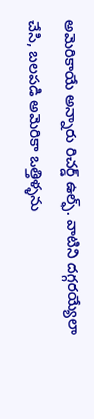అమెరికాయే అన్నారు రిచర్డ్ ఉల్ఫ్. వాటిని దగ్గరయ్యేలా చేసి, బలపడి అమెరికా ఒత్తిళ్ళను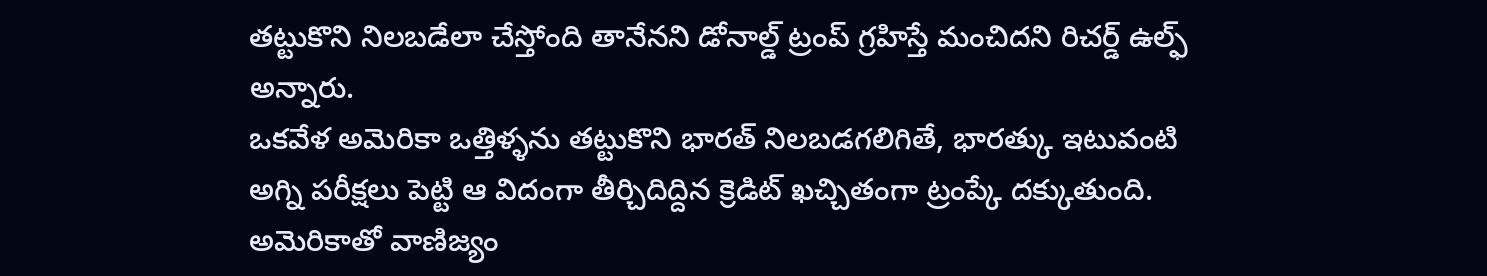తట్టుకొని నిలబడేలా చేస్తోంది తానేనని డోనాల్డ్ ట్రంప్ గ్రహిస్తే మంచిదని రిచర్డ్ ఉల్ఫ్ అన్నారు.
ఒకవేళ అమెరికా ఒత్తిళ్ళను తట్టుకొని భారత్ నిలబడగలిగితే, భారత్కు ఇటువంటి అగ్ని పరీక్షలు పెట్టి ఆ విదంగా తీర్చిదిద్దిన క్రెడిట్ ఖచ్చితంగా ట్రంప్కే దక్కుతుంది. అమెరికాతో వాణిజ్యం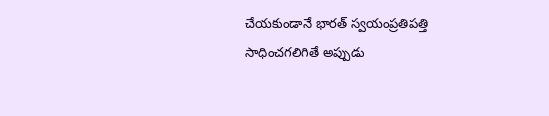చేయకుండానే భారత్ స్వయంప్రతిపత్తి సాధించగలిగితే అప్పుడు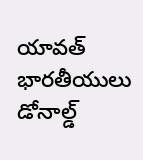యావత్ భారతీయులు డోనాల్డ్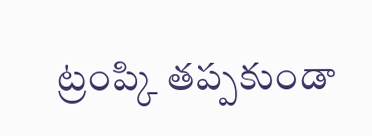ట్రంప్కి తప్పకుండా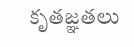కృతజ్ఞతలు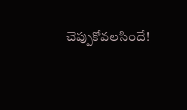చెప్పుకోవలసిందే!